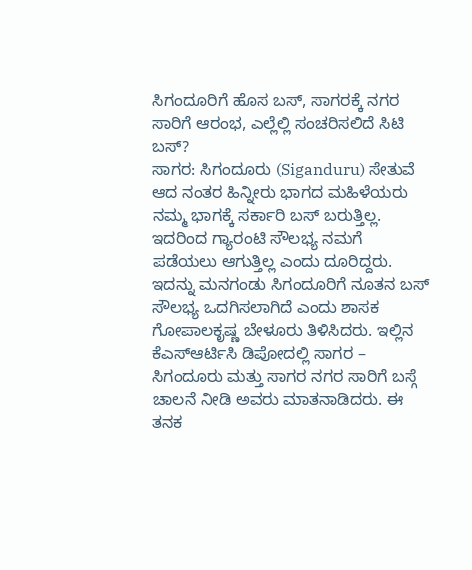ಸಿಗಂದೂರಿಗೆ ಹೊಸ ಬಸ್, ಸಾಗರಕ್ಕೆ ನಗರ ಸಾರಿಗೆ ಆರಂಭ, ಎಲ್ಲೆಲ್ಲಿ ಸಂಚರಿಸಲಿದೆ ಸಿಟಿ ಬಸ್?
ಸಾಗರ: ಸಿಗಂದೂರು (Siganduru) ಸೇತುವೆ ಆದ ನಂತರ ಹಿನ್ನೀರು ಭಾಗದ ಮಹಿಳೆಯರು ನಮ್ಮ ಭಾಗಕ್ಕೆ ಸರ್ಕಾರಿ ಬಸ್ ಬರುತ್ತಿಲ್ಲ. ಇದರಿಂದ ಗ್ಯಾರಂಟಿ ಸೌಲಭ್ಯ ನಮಗೆ ಪಡೆಯಲು ಆಗುತ್ತಿಲ್ಲ ಎಂದು ದೂರಿದ್ದರು. ಇದನ್ನು ಮನಗಂಡು ಸಿಗಂದೂರಿಗೆ ನೂತನ ಬಸ್ ಸೌಲಭ್ಯ ಒದಗಿಸಲಾಗಿದೆ ಎಂದು ಶಾಸಕ ಗೋಪಾಲಕೃಷ್ಣ ಬೇಳೂರು ತಿಳಿಸಿದರು. ಇಲ್ಲಿನ ಕೆಎಸ್ಆರ್ಟಿಸಿ ಡಿಪೋದಲ್ಲಿ ಸಾಗರ – ಸಿಗಂದೂರು ಮತ್ತು ಸಾಗರ ನಗರ ಸಾರಿಗೆ ಬಸ್ಗೆ ಚಾಲನೆ ನೀಡಿ ಅವರು ಮಾತನಾಡಿದರು. ಈ ತನಕ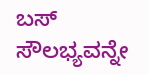ಬಸ್ ಸೌಲಭ್ಯವನ್ನೇ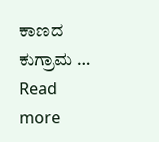ಕಾಣದ ಕುಗ್ರಾಮ … Read more